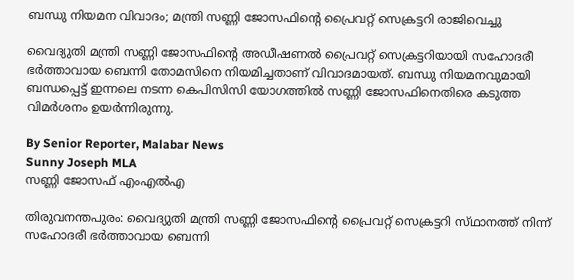ബന്ധു നിയമന വിവാദം; മന്ത്രി സണ്ണി ജോസഫിന്റെ പ്രൈവറ്റ് സെക്രട്ടറി രാജിവെച്ചു

വൈദ്യുതി മന്ത്രി സണ്ണി ജോസഫിന്റെ അഡീഷണൽ പ്രൈവറ്റ് സെക്രട്ടറിയായി സഹോദരീ ഭർത്താവായ ബെന്നി തോമസിനെ നിയമിച്ചതാണ് വിവാദമായത്. ബന്ധു നിയമനവുമായി ബന്ധപ്പെട്ട് ഇന്നലെ നടന്ന കെപിസിസി യോഗത്തിൽ സണ്ണി ജോസഫിനെതിരെ കടുത്ത വിമർശനം ഉയർന്നിരുന്നു.

By Senior Reporter, Malabar News
Sunny Joseph MLA
സണ്ണി ജോസഫ് എംഎൽഎ

തിരുവനന്തപുരം: വൈദ്യുതി മന്ത്രി സണ്ണി ജോസഫിന്റെ പ്രൈവറ്റ് സെക്രട്ടറി സ്‌ഥാനത്ത്‌ നിന്ന് സഹോദരീ ഭർത്താവായ ബെന്നി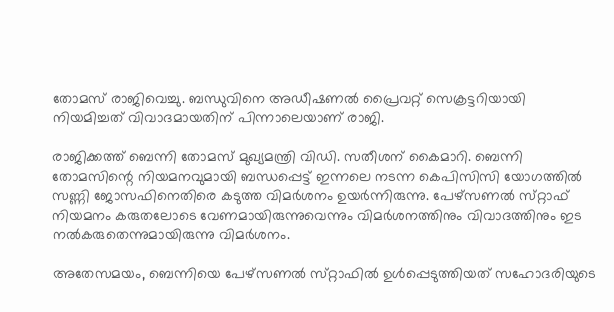തോമസ് രാജിവെച്ചു. ബന്ധുവിനെ അഡീഷണൽ പ്രൈവറ്റ് സെക്രട്ടറിയായി നിയമിച്ചത് വിവാദമായതിന് പിന്നാലെയാണ് രാജി.

രാജിക്കത്ത് ബെന്നി തോമസ് മുഖ്യമന്ത്രി വിഡി. സതീശന് കൈമാറി. ബെന്നി തോമസിന്റെ നിയമനവുമായി ബന്ധപ്പെട്ട് ഇന്നലെ നടന്ന കെപിസിസി യോഗത്തിൽ സണ്ണി ജോസഫിനെതിരെ കടുത്ത വിമർശനം ഉയർന്നിരുന്നു. പേഴ്‌സണൽ സ്‌റ്റാഫ്‌ നിയമനം കരുതലോടെ വേണമായിരുന്നുവെന്നും വിമർശനത്തിനും വിവാദത്തിനും ഇട നൽകരുതെന്നുമായിരുന്നു വിമർശനം.

അതേസമയം, ബെന്നിയെ പേഴ്‌സണൽ സ്‌റ്റാഫിൽ ഉൾപ്പെടുത്തിയത് സഹോദരിയുടെ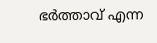ഭർത്താവ് എന്ന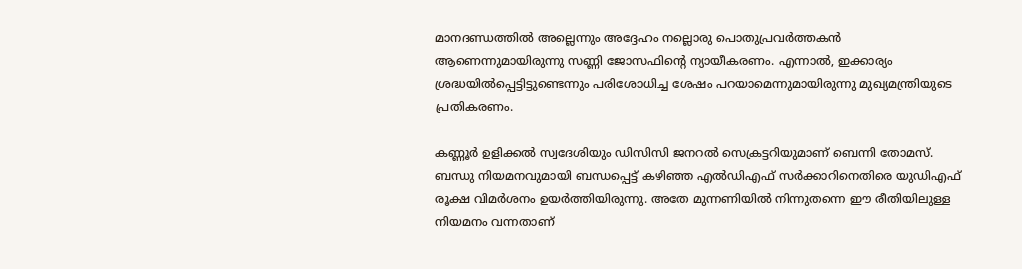മാനദണ്ഡത്തിൽ അല്ലെന്നും അദ്ദേഹം നല്ലൊരു പൊതുപ്രവർത്തകൻ ആണെന്നുമായിരുന്നു സണ്ണി ജോസഫിന്റെ ന്യായീകരണം. എന്നാൽ, ഇക്കാര്യം ശ്രദ്ധയിൽപ്പെട്ടിട്ടുണ്ടെന്നും പരിശോധിച്ച ശേഷം പറയാമെന്നുമായിരുന്നു മുഖ്യമന്ത്രിയുടെ പ്രതികരണം.

കണ്ണൂർ ഉളിക്കൽ സ്വദേശിയും ഡിസിസി ജനറൽ സെക്രട്ടറിയുമാണ് ബെന്നി തോമസ്. ബന്ധു നിയമനവുമായി ബന്ധപ്പെട്ട് കഴിഞ്ഞ എൽഡിഎഫ് സർക്കാറിനെതിരെ യുഡിഎഫ് രൂക്ഷ വിമർശനം ഉയർത്തിയിരുന്നു. അതേ മുന്നണിയിൽ നിന്നുതന്നെ ഈ രീതിയിലുള്ള നിയമനം വന്നതാണ്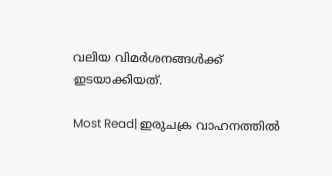വലിയ വിമർശനങ്ങൾക്ക് ഇടയാക്കിയത്.

Most Read| ഇരുചക്ര വാഹനത്തിൽ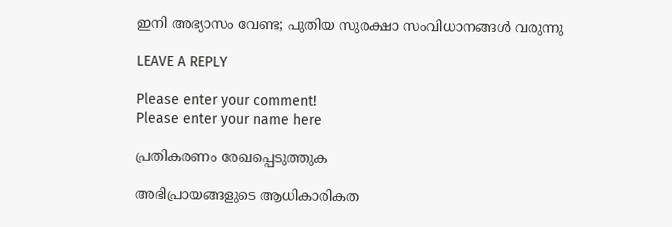ഇനി അഭ്യാസം വേണ്ട; പുതിയ സുരക്ഷാ സംവിധാനങ്ങൾ വരുന്നു

LEAVE A REPLY

Please enter your comment!
Please enter your name here

പ്രതികരണം രേഖപ്പെടുത്തുക

അഭിപ്രായങ്ങളുടെ ആധികാരികത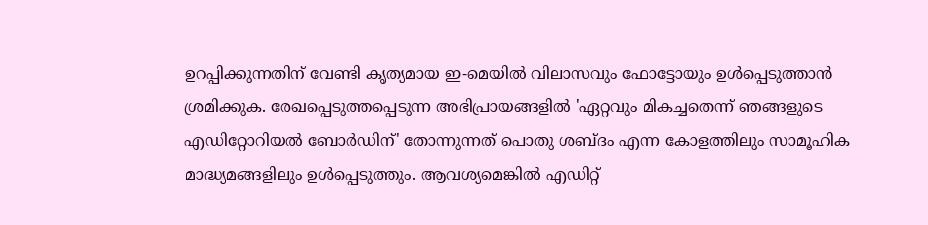ഉറപ്പിക്കുന്നതിന് വേണ്ടി കൃത്യമായ ഇ-മെയിൽ വിലാസവും ഫോട്ടോയും ഉൾപ്പെടുത്താൻ ശ്രമിക്കുക. രേഖപ്പെടുത്തപ്പെടുന്ന അഭിപ്രായങ്ങളിൽ 'ഏറ്റവും മികച്ചതെന്ന് ഞങ്ങളുടെ എഡിറ്റോറിയൽ ബോർഡിന്' തോന്നുന്നത് പൊതു ശബ്‌ദം എന്ന കോളത്തിലും സാമൂഹിക മാദ്ധ്യമങ്ങളിലും ഉൾപ്പെടുത്തും. ആവശ്യമെങ്കിൽ എഡിറ്റ്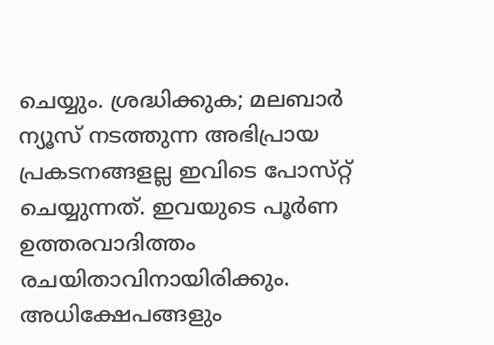ചെയ്യും. ശ്രദ്ധിക്കുക; മലബാർ ന്യൂസ് നടത്തുന്ന അഭിപ്രായ പ്രകടനങ്ങളല്ല ഇവിടെ പോസ്‌റ്റ് ചെയ്യുന്നത്. ഇവയുടെ പൂർണ ഉത്തരവാദിത്തം രചയിതാവിനായിരിക്കും. അധിക്ഷേപങ്ങളും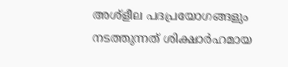അശ്‌ളീല പദപ്രയോഗങ്ങളും നടത്തുന്നത് ശിക്ഷാർഹമായ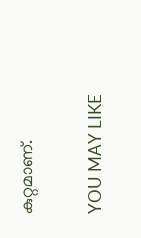കുറ്റമാണ്.

YOU MAY LIKE